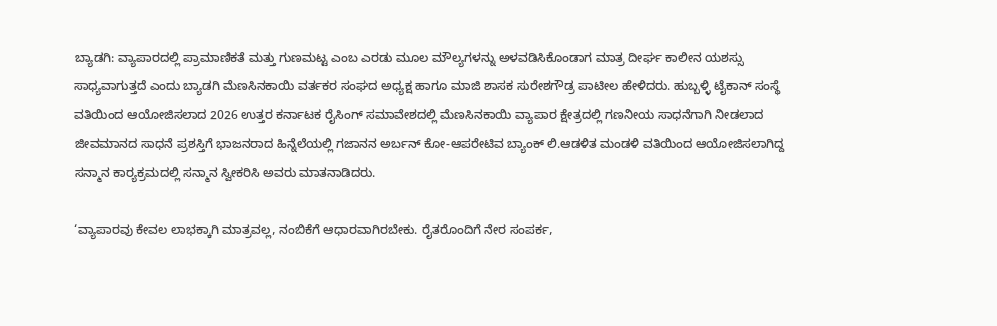ಬ್ಯಾಡಗಿ: ವ್ಯಾಪಾರದಲ್ಲಿ ಪ್ರಾಮಾಣಿಕತೆ ಮತ್ತು ಗುಣಮಟ್ಟ ಎಂಬ ಎರಡು ಮೂಲ ಮೌಲ್ಯಗಳನ್ನು ಅಳವಡಿಸಿಕೊಂಡಾಗ ಮಾತ್ರ ದೀರ್ಘ ಕಾಲೀನ ಯಶಸ್ಸು ಸಾಧ್ಯವಾಗುತ್ತದೆ ಎಂದು ಬ್ಯಾಡಗಿ ಮೆಣಸಿನಕಾಯಿ ವರ್ತಕರ ಸಂಘದ ಅಧ್ಯಕ್ಷ ಹಾಗೂ ಮಾಜಿ ಶಾಸಕ ಸುರೇಶಗೌಡ್ರ ಪಾಟೀಲ ಹೇಳಿದರು. ಹುಬ್ಬಳ್ಳಿ ಟೈಕಾನ್ ಸಂಸ್ಥೆ ವತಿಯಿಂದ ಆಯೋಜಿಸಲಾದ 2026 ಉತ್ತರ ಕರ್ನಾಟಕ ರೈಸಿಂಗ್ ಸಮಾವೇಶದಲ್ಲಿ ಮೆಣಸಿನಕಾಯಿ ವ್ಯಾಪಾರ ಕ್ಷೇತ್ರದಲ್ಲಿ ಗಣನೀಯ ಸಾಧನೆಗಾಗಿ ನೀಡಲಾದ ಜೀವಮಾನದ ಸಾಧನೆ ಪ್ರಶಸ್ತಿಗೆ ಭಾಜನರಾದ ಹಿನ್ನೆಲೆಯಲ್ಲಿ ಗಜಾನನ ಅರ್ಬನ್ ಕೋ-ಆಪರೇಟಿವ ಬ್ಯಾಂಕ್ ಲಿ.ಆಡಳಿತ ಮಂಡಳಿ ವತಿಯಿಂದ ಆಯೋಜಿಸಲಾಗಿದ್ದ ಸನ್ಮಾನ ಕಾರ‍್ಯಕ್ರಮದಲ್ಲಿ ಸನ್ಮಾನ ಸ್ವೀಕರಿಸಿ ಅವರು ಮಾತನಾಡಿದರು.

‘ವ್ಯಾಪಾರವು ಕೇವಲ ಲಾಭಕ್ಕಾಗಿ ಮಾತ್ರವಲ್ಲ, ನಂಬಿಕೆಗೆ ಆಧಾರವಾಗಿರಬೇಕು. ರೈತರೊಂದಿಗೆ ನೇರ ಸಂಪರ್ಕ,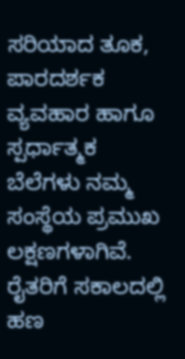ಸರಿಯಾದ ತೂಕ, ಪಾರದರ್ಶಕ ವ್ಯವಹಾರ ಹಾಗೂ ಸ್ಪರ್ಧಾತ್ಮಕ ಬೆಲೆಗಳು ನಮ್ಮ ಸಂಸ್ಥೆಯ ಪ್ರಮುಖ ಲಕ್ಷಣಗಳಾಗಿವೆ. ರೈತರಿಗೆ ಸಕಾಲದಲ್ಲಿ ಹಣ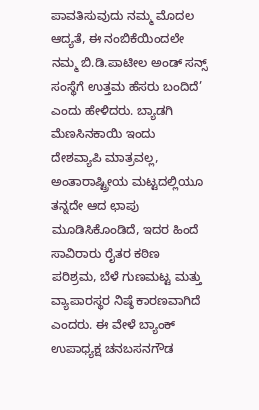ಪಾವತಿಸುವುದು ನಮ್ಮ ಮೊದಲ ಆದ್ಯತೆ, ಈ ನಂಬಿಕೆಯಿಂದಲೇ ನಮ್ಮ ಬಿ.ಡಿ.ಪಾಟೀಲ ಅಂಡ್ ಸನ್ಸ್ ಸಂಸ್ಥೆಗೆ ಉತ್ತಮ ಹೆಸರು ಬಂದಿದೆ’ ಎಂದು ಹೇಳಿದರು. ಬ್ಯಾಡಗಿ ಮೆಣಸಿನಕಾಯಿ ಇಂದು ದೇಶವ್ಯಾಪಿ ಮಾತ್ರವಲ್ಲ, ಅಂತಾರಾಷ್ಟ್ರೀಯ ಮಟ್ಟದಲ್ಲಿಯೂ ತನ್ನದೇ ಆದ ಛಾಪು ಮೂಡಿಸಿಕೊಂಡಿದೆ, ಇದರ ಹಿಂದೆ ಸಾವಿರಾರು ರೈತರ ಕಠಿಣ ಪರಿಶ್ರಮ, ಬೆಳೆ ಗುಣಮಟ್ಟ ಮತ್ತು ವ್ಯಾಪಾರಸ್ಥರ ನಿಷ್ಠೆ ಕಾರಣವಾಗಿದೆ ಎಂದರು. ಈ ವೇಳೆ ಬ್ಯಾಂಕ್ ಉಪಾಧ್ಯಕ್ಷ ಚನಬಸನಗೌಡ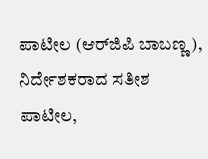ಪಾಟೀಲ (ಆರ್‌ಜಿಪಿ ಬಾಬಣ್ಣ), ನಿರ್ದೇಶಕರಾದ ಸತೀಶ ಪಾಟೀಲ,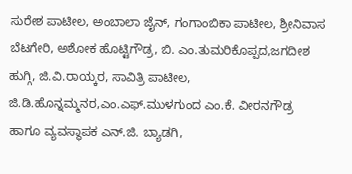ಸುರೇಶ ಪಾಟೀಲ, ಅಂಬಾಲಾ ಜೈನ್, ಗಂಗಾಂಬಿಕಾ ಪಾಟೀಲ, ಶ್ರೀನಿವಾಸ ಬೆಟಗೇರಿ, ಅಶೋಕ ಹೊಟ್ಟಿಗೌಡ್ರ, ಬಿ. ಎಂ.ತುಮರಿಕೊಪ್ಪದ,ಜಗದೀಶ ಹುಗ್ಗಿ, ಜಿ.ವಿ.ರಾಯ್ಕರ, ಸಾವಿತ್ರಿ ಪಾಟೀಲ, ಜಿ.ಡಿ.ಹೊನ್ನಮ್ಮನರ,ಎಂ.ಎಫ್.ಮುಳಗುಂದ ಎಂ.ಕೆ. ವೀರನಗೌಡ್ರ ಹಾಗೂ ವ್ಯವಸ್ಥಾಪಕ ಎನ್.ಜಿ. ಬ್ಯಾಡಗಿ,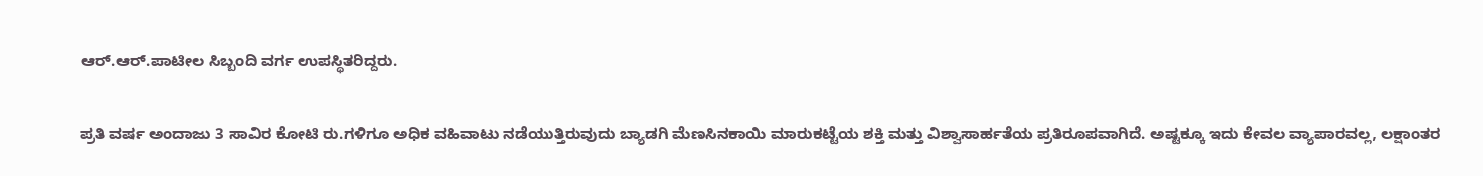ಆರ್.ಆರ್.ಪಾಟೀಲ ಸಿಬ್ಬಂದಿ ವರ್ಗ ಉಪಸ್ಥಿತರಿದ್ದರು.

ಪ್ರತಿ ವರ್ಷ ಅಂದಾಜು 3 ಸಾವಿರ ಕೋಟಿ ರು.ಗಳಿಗೂ ಅಧಿಕ ವಹಿವಾಟು ನಡೆಯುತ್ತಿರುವುದು ಬ್ಯಾಡಗಿ ಮೆಣಸಿನಕಾಯಿ ಮಾರುಕಟ್ಟೆಯ ಶಕ್ತಿ ಮತ್ತು ವಿಶ್ವಾಸಾರ್ಹತೆಯ ಪ್ರತಿರೂಪವಾಗಿದೆ. ಅಷ್ಟಕ್ಕೂ ಇದು ಕೇವಲ ವ್ಯಾಪಾರವಲ್ಲ, ಲಕ್ಷಾಂತರ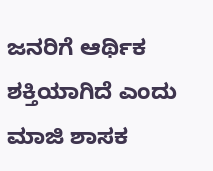ಜನರಿಗೆ ಆರ್ಥಿಕ ಶಕ್ತಿಯಾಗಿದೆ ಎಂದು ಮಾಜಿ ಶಾಸಕ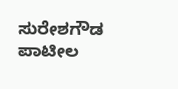ಸುರೇಶಗೌಡ ಪಾಟೀಲ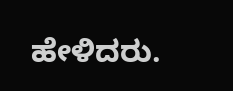ಹೇಳಿದರು.